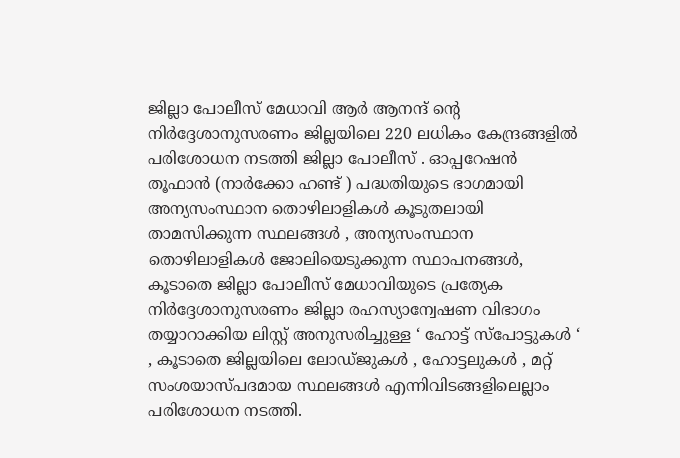ജില്ലാ പോലീസ് മേധാവി ആർ ആനന്ദ് ന്റെ നിർദ്ദേശാനുസരണം ജില്ലയിലെ 220 ലധികം കേന്ദ്രങ്ങളിൽ പരിശോധന നടത്തി ജില്ലാ പോലീസ് . ഓപ്പറേഷൻ തൂഫാൻ (നാർക്കോ ഹണ്ട് ) പദ്ധതിയുടെ ഭാഗമായി അന്യസംസ്ഥാന തൊഴിലാളികൾ കൂടുതലായി താമസിക്കുന്ന സ്ഥലങ്ങൾ , അന്യസംസ്ഥാന തൊഴിലാളികൾ ജോലിയെടുക്കുന്ന സ്ഥാപനങ്ങൾ, കൂടാതെ ജില്ലാ പോലീസ് മേധാവിയുടെ പ്രത്യേക നിർദ്ദേശാനുസരണം ജില്ലാ രഹസ്യാന്വേഷണ വിഭാഗം തയ്യാറാക്കിയ ലിസ്റ്റ് അനുസരിച്ചുള്ള ‘ ഹോട്ട് സ്പോട്ടുകൾ ‘ , കൂടാതെ ജില്ലയിലെ ലോഡ്ജുകൾ , ഹോട്ടലുകൾ , മറ്റ് സംശയാസ്പദമായ സ്ഥലങ്ങൾ എന്നിവിടങ്ങളിലെല്ലാം പരിശോധന നടത്തി.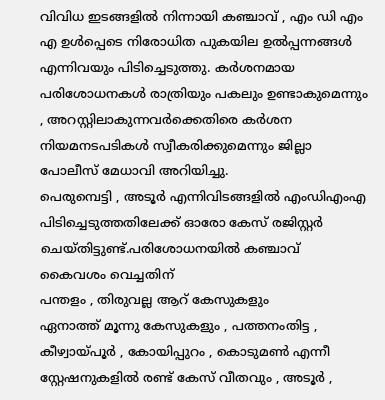വിവിധ ഇടങ്ങളിൽ നിന്നായി കഞ്ചാവ് , എം ഡി എം എ ഉൾപ്പെടെ നിരോധിത പുകയില ഉൽപ്പന്നങ്ങൾ എന്നിവയും പിടിച്ചെടുത്തു. കർശനമായ പരിശോധനകൾ രാത്രിയും പകലും ഉണ്ടാകുമെന്നും , അറസ്റ്റിലാകുന്നവർക്കെതിരെ കർശന നിയമനടപടികൾ സ്വീകരിക്കുമെന്നും ജില്ലാ പോലീസ് മേധാവി അറിയിച്ചു.
പെരുമ്പെട്ടി , അടൂർ എന്നിവിടങ്ങളിൽ എംഡിഎംഎ പിടിച്ചെടുത്തതിലേക്ക് ഓരോ കേസ് രജിസ്റ്റർ ചെയ്തിട്ടുണ്ട്.പരിശോധനയിൽ കഞ്ചാവ് കൈവശം വെച്ചതിന്
പന്തളം , തിരുവല്ല ആറ് കേസുകളും
ഏനാത്ത് മൂന്നു കേസുകളും , പത്തനംതിട്ട , കീഴ്വായ്പൂർ , കോയിപ്പുറം , കൊടുമൺ എന്നീ സ്റ്റേഷനുകളിൽ രണ്ട് കേസ് വീതവും , അടൂർ ,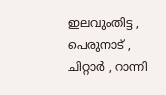ഇലവുംതിട്ട , പെരുനാട് , ചിറ്റാർ , റാന്നി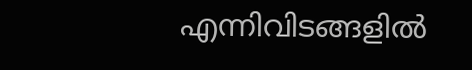എന്നിവിടങ്ങളിൽ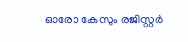ഓരോ കേസും രജിസ്റ്റർ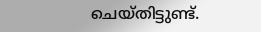ചെയ്തിട്ടുണ്ട്.